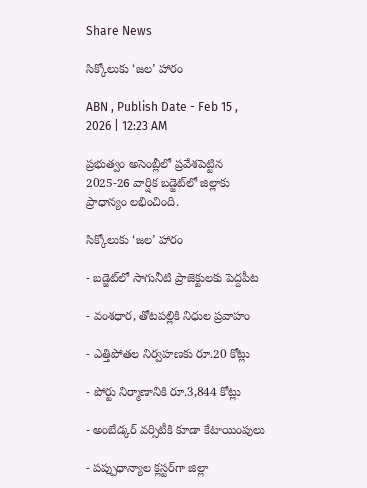Share News

సిక్కోలుకు ‘జల’ హారం

ABN , Publish Date - Feb 15 , 2026 | 12:23 AM

ప్రభుత్వం అసెంబ్లీలో ప్రవేశపెట్టిన 2025-26 వార్షిక బడ్జెట్‌లో జిల్లాకు ప్రాధాన్యం లభించింది.

సిక్కోలుకు ‘జల’ హారం

- బడ్జెట్‌లో సాగునీటి ప్రాజెక్టులకు పెద్దపీట

- వంశధార, తోటపల్లికి నిధుల ప్రవాహం

- ఎత్తిపోతల నిర్వహణకు రూ.20 కోట్లు

- పోర్టు నిర్మాణానికి రూ.3,844 కోట్లు

- అంబేడ్కర్‌ వర్సిటీకి కూడా కేటాయింపులు

- పప్పుధాన్యాల క్లస్టర్‌గా జిల్లా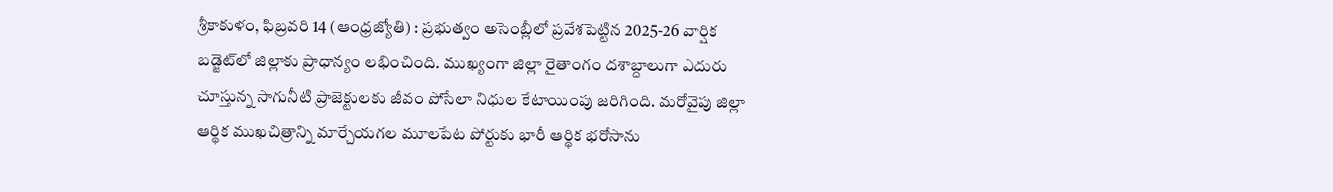శ్రీకాకుళం, ఫిబ్రవరి 14 (ఆంధ్రజ్యోతి) : ప్రభుత్వం అసెంబ్లీలో ప్రవేశపెట్టిన 2025-26 వార్షిక బడ్జెట్‌లో జిల్లాకు ప్రాధాన్యం లభించింది. ముఖ్యంగా జిల్లా రైతాంగం దశాబ్దాలుగా ఎదురు చూస్తున్న సాగునీటి ప్రాజెక్టులకు జీవం పోసేలా నిధుల కేటాయింపు జరిగింది. మరోవైపు జిల్లా ఆర్థిక ముఖచిత్రాన్ని మార్చేయగల మూలపేట పోర్టుకు భారీ ఆర్థిక భరోసాను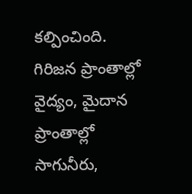కల్పించింది. గిరిజన ప్రాంతాల్లో వైద్యం, మైదాన ప్రాంతాల్లో సాగునీరు,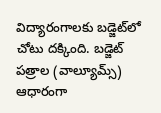విద్యారంగాలకు బడ్జెట్‌లో చోటు దక్కింది. బడ్జెట్‌ పత్రాల (వాల్యూమ్స్‌) ఆధారంగా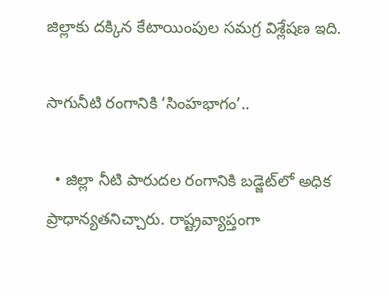జిల్లాకు దక్కిన కేటాయింపుల సమగ్ర విశ్లేషణ ఇది.

సాగునీటి రంగానికి ‘సింహభాగం’..

  • జిల్లా నీటి పారుదల రంగానికి బడ్జెట్‌లో అధిక ప్రాధాన్యతనిచ్చారు. రాష్ట్రవ్యాప్తంగా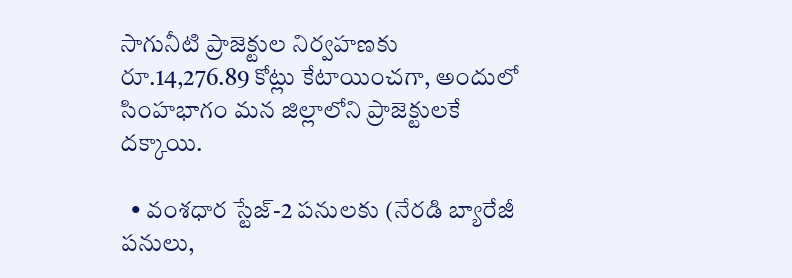సాగునీటి ప్రాజెక్టుల నిర్వహణకు రూ.14,276.89 కోట్లు కేటాయించగా, అందులో సింహభాగం మన జిల్లాలోని ప్రాజెక్టులకే దక్కాయి.

  • వంశధార స్టేజ్‌-2 పనులకు (నేరడి బ్యారేజీ పనులు,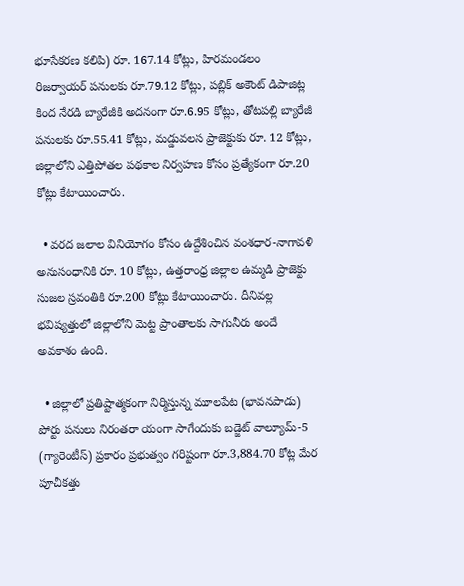భూసేకరణ కలిపి) రూ. 167.14 కోట్లు, హిరమండలం రిజర్వాయర్‌ పనులకు రూ.79.12 కోట్లు, పబ్లిక్‌ అకౌంట్‌ డిపాజిట్ల కింద నేరడి బ్యారేజీకి అదనంగా రూ.6.95 కోట్లు, తోటపల్లి బ్యారేజీ పనులకు రూ.55.41 కోట్లు, మడ్డువలస ప్రాజెక్టుకు రూ. 12 కోట్లు, జిల్లాలోని ఎత్తిపోతల పథకాల నిర్వహణ కోసం ప్రత్యేకంగా రూ.20 కోట్లు కేటాయించారు.

  • వరద జలాల వినియోగం కోసం ఉద్దేశించిన వంశధార-నాగావళి అనుసంధానికి రూ. 10 కోట్లు, ఉత్తరాంధ్ర జిల్లాల ఉమ్మడి ప్రాజెక్టు సుజల స్రవంతికి రూ.200 కోట్లు కేటాయించారు. దీనివల్ల భవిష్యత్తులో జిల్లాలోని మెట్ట ప్రాంతాలకు సాగునీరు అందే అవకాశం ఉంది.

  • జిల్లాలో ప్రతిష్టాత్మకంగా నిర్మిస్తున్న మూలపేట (భావనపాడు) పోర్టు పనులు నిరంతరా యంగా సాగేందుకు బడ్జెట్‌ వాల్యూమ్‌-5 (గ్యారెంటీస్‌) ప్రకారం ప్రభుత్వం గరిష్టంగా రూ.3,884.70 కోట్ల మేర పూచీకత్తు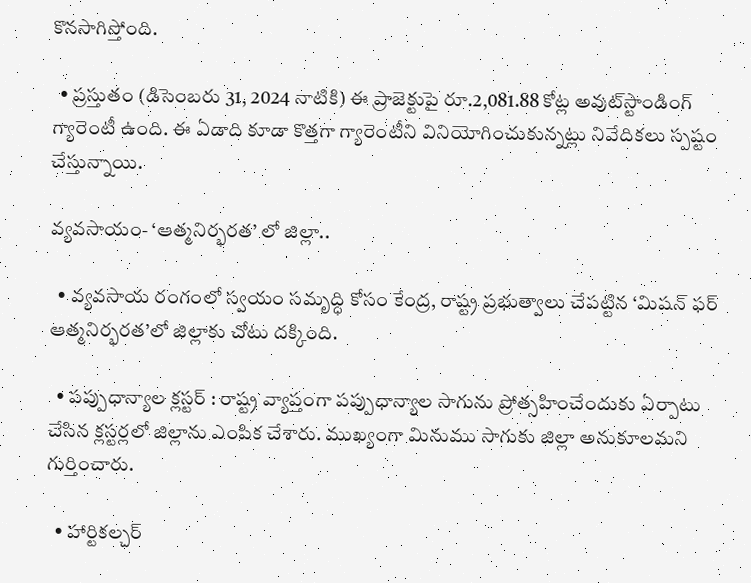కొనసాగిస్తోంది.

  • ప్రస్తుతం (డిసెంబరు 31, 2024 నాటికి) ఈ ప్రాజెక్టుపై రూ.2,081.88 కోట్ల అవుట్‌స్టాండింగ్‌ గ్యారెంటీ ఉంది. ఈ ఏడాది కూడా కొత్తగా గ్యారెంటీని వినియోగించుకున్నట్లు నివేదికలు స్పష్టం చేస్తున్నాయి.

వ్యవసాయం- ‘ఆత్మనిర్భరత’ లో జిల్లా..

  • వ్యవసాయ రంగంలో స్వయం సమృద్ధి కోసం కేంద్ర, రాష్ట్ర ప్రభుత్వాలు చేపట్టిన ‘మిషన్‌ ఫర్‌ ఆత్మనిర్భరత’లో జిల్లాకు చోటు దక్కింది.

  • పప్పుధాన్యాల క్లస్టర్‌ : రాష్ట్ర వ్యాప్తంగా పప్పుధాన్యాల సాగును ప్రోత్సహించేందుకు ఏర్పాటు చేసిన క్లస్టర్లలో జిల్లాను ఎంపిక చేశారు. ముఖ్యంగా మినుము సాగుకు జిల్లా అనుకూలమని గుర్తించారు.

  • హార్టికల్చర్‌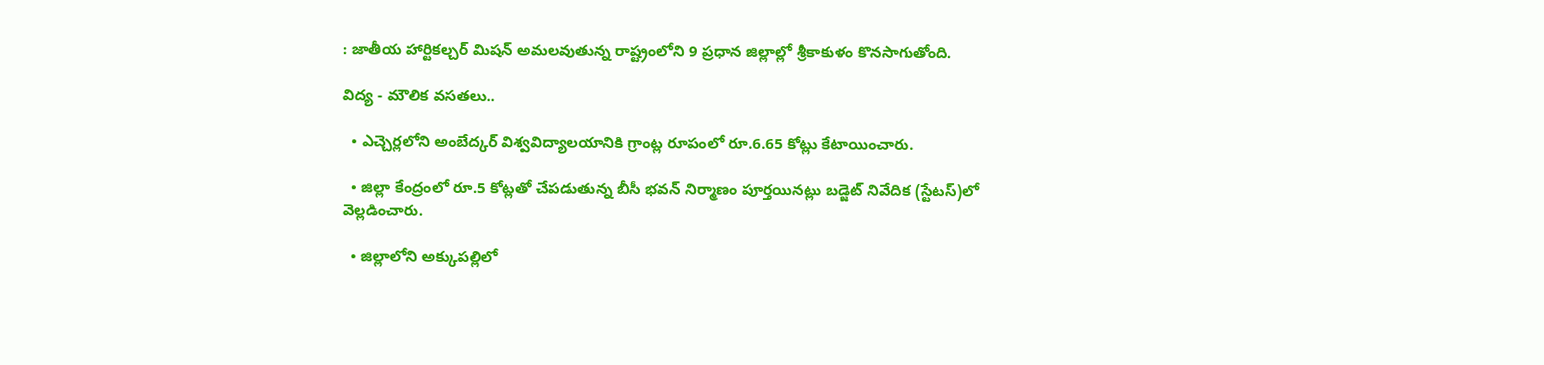: జాతీయ హార్టికల్చర్‌ మిషన్‌ అమలవుతున్న రాష్ట్రంలోని 9 ప్రధాన జిల్లాల్లో శ్రీకాకుళం కొనసాగుతోంది.

విద్య - మౌలిక వసతలు..

  • ఎచ్చెర్లలోని అంబేద్కర్‌ విశ్వవిద్యాలయానికి గ్రాంట్ల రూపంలో రూ.6.65 కోట్లు కేటాయించారు.

  • జిల్లా కేంద్రంలో రూ.5 కోట్లతో చేపడుతున్న బీసీ భవన్‌ నిర్మాణం పూర్తయినట్లు బడ్జెట్‌ నివేదిక (స్టేటస్‌)లో వెల్లడించారు.

  • జిల్లాలోని అక్కుపల్లిలో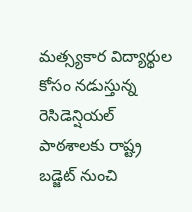మత్స్యకార విద్యార్థుల కోసం నడుస్తున్న రెసిడెన్షియల్‌ పాఠశాలకు రాష్ట్ర బడ్జెట్‌ నుంచి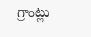గ్రాంట్లు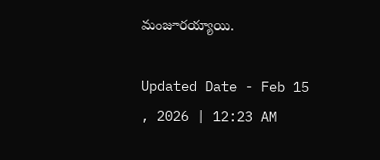మంజూరయ్యాయి.

Updated Date - Feb 15 , 2026 | 12:23 AM